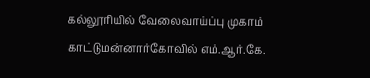கல்லூரியில் வேலைவாய்ப்பு முகாம்
காட்டுமன்னார்கோவில் எம்.ஆர்.கே.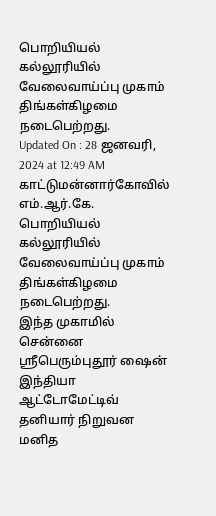பொறியியல் கல்லூரியில் வேலைவாய்ப்பு முகாம் திங்கள்கிழமை நடைபெற்றது.
Updated On : 28 ஜனவரி, 2024 at 12:49 AM
காட்டுமன்னார்கோவில் எம்.ஆர்.கே. பொறியியல் கல்லூரியில் வேலைவாய்ப்பு முகாம் திங்கள்கிழமை நடைபெற்றது.
இந்த முகாமில் சென்னை ஸ்ரீபெரும்புதூர் ஷைன் இந்தியா ஆட்டோமேட்டிவ் தனியார் நிறுவன மனித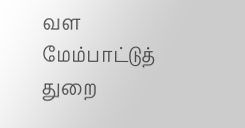வள மேம்பாட்டுத் துறை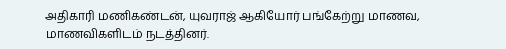அதிகாரி மணிகண்டன், யுவராஜ் ஆகியோர் பங்கேற்று மாணவ, மாணவிகளிடம் நடத்தினர்.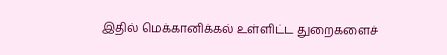இதில் மெக்கானிக்கல் உள்ளிட்ட துறைகளைச்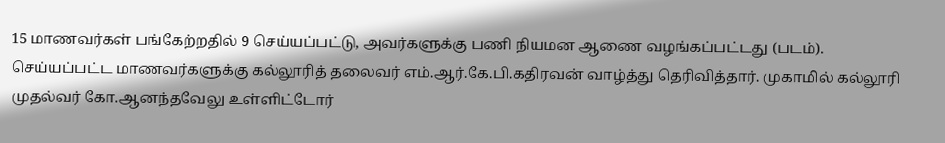15 மாணவர்கள் பங்கேற்றதில் 9 செய்யப்பட்டு, அவர்களுக்கு பணி நியமன ஆணை வழங்கப்பட்டது (படம்). செய்யப்பட்ட மாணவர்களுக்கு கல்லூரித் தலைவர் எம்.ஆர்.கே.பி.கதிரவன் வாழ்த்து தெரிவித்தார். முகாமில் கல்லூரி முதல்வர் கோ.ஆனந்தவேலு உள்ளிட்டோர்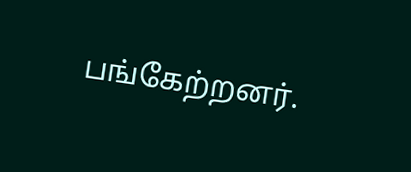பங்கேற்றனர்.